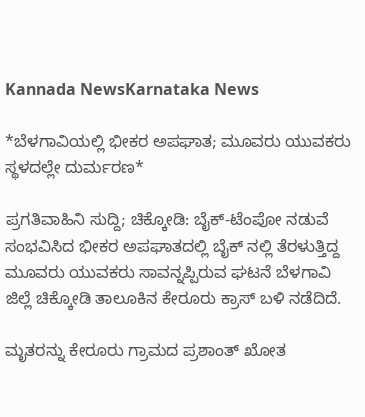Kannada NewsKarnataka News

*ಬೆಳಗಾವಿಯಲ್ಲಿ ಭೀಕರ ಅಪಘಾತ; ಮೂವರು ಯುವಕರು ಸ್ಥಳದಲ್ಲೇ ದುರ್ಮರಣ*

ಪ್ರಗತಿವಾಹಿನಿ ಸುದ್ದಿ; ಚಿಕ್ಕೋಡಿ: ಬೈಕ್-ಟೆಂಪೋ ನಡುವೆ ಸಂಭವಿಸಿದ ಭೀಕರ ಅಪಘಾತದಲ್ಲಿ ಬೈಕ್ ನಲ್ಲಿ ತೆರಳುತ್ತಿದ್ದ ಮೂವರು ಯುವಕರು ಸಾವನ್ನಪ್ಪಿರುವ ಘಟನೆ ಬೆಳಗಾವಿ ಜಿಲ್ಲೆ ಚಿಕ್ಕೋಡಿ ತಾಲೂಕಿನ ಕೇರೂರು ಕ್ರಾಸ್ ಬಳಿ ನಡೆದಿದೆ.

ಮೃತರನ್ನು ಕೇರೂರು ಗ್ರಾಮದ ಪ್ರಶಾಂತ್ ಖೋತ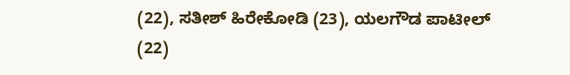(22), ಸತೀಶ್ ಹಿರೇಕೋಡಿ (23), ಯಲಗೌಡ ಪಾಟೀಲ್ (22)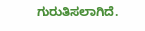ಗುರುತಿಸಲಾಗಿದೆ.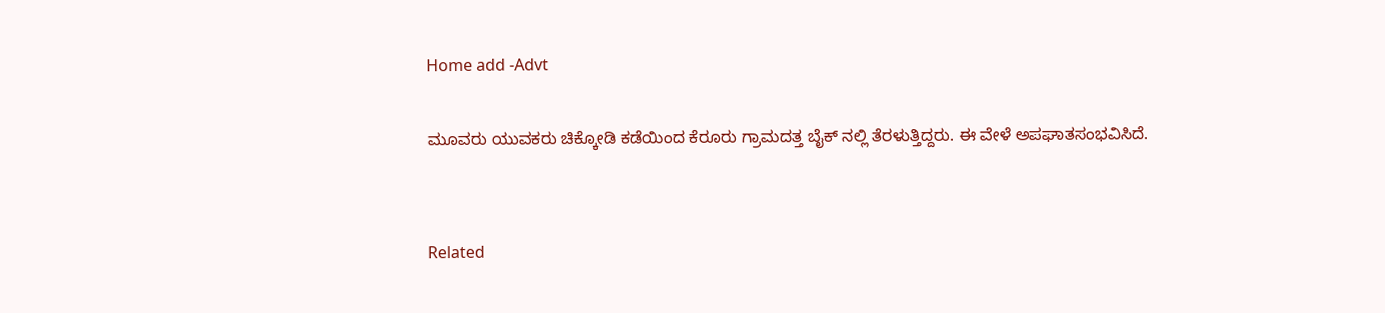Home add -Advt

ಮೂವರು ಯುವಕರು ಚಿಕ್ಕೋಡಿ ಕಡೆಯಿಂದ ಕೆರೂರು ಗ್ರಾಮದತ್ತ ಬೈಕ್ ನಲ್ಲಿ ತೆರಳುತ್ತಿದ್ದರು. ಈ ವೇಳೆ ಅಪಘಾತಸಂಭವಿಸಿದೆ.


Related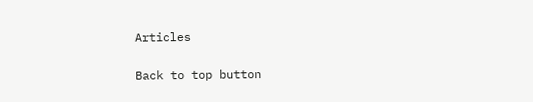Articles

Back to top button